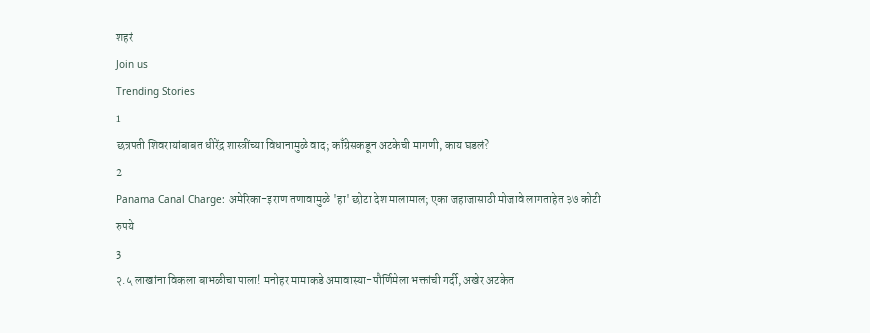शहरं
Join us
Trending Stories
1
छत्रपती शिवरायांबाबत धीरेंद्र शास्त्रींच्या विधानामुळे वाद; काँग्रेसकडून अटकेची मागणी, काय घडलं?
2
Panama Canal Charge: अमेरिका-इराण तणावामुळे 'हा' छोटा देश मालामाल; एका जहाजासाठी मोजावे लागताहेत ३७ कोटी रुपये
3
२.५ लाखांना विकला बाभळीचा पाला! मनोहर मामाकडे अमावास्या-पौर्णिमेला भक्तांची गर्दी, अखेर अटकेत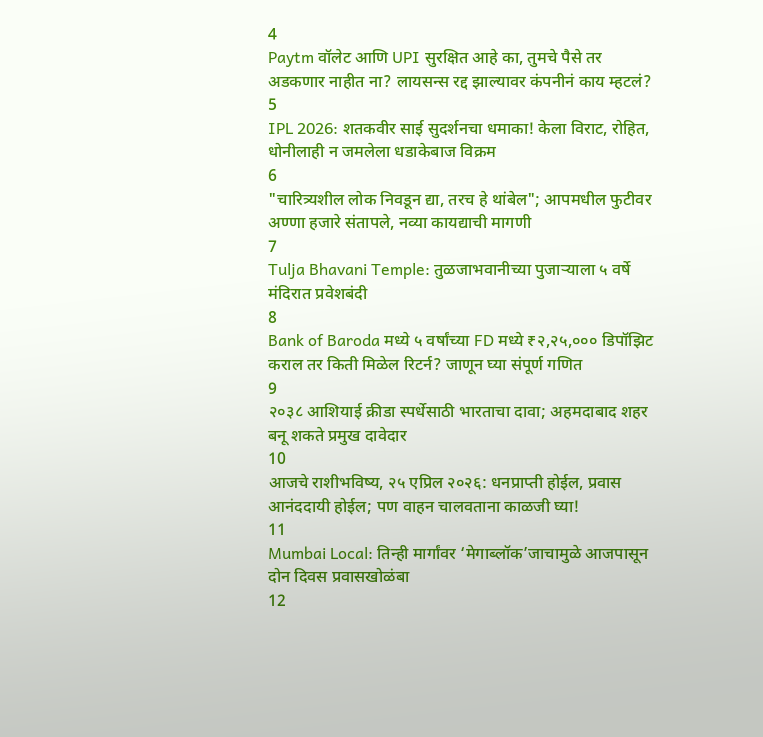4
Paytm वॉलेट आणि UPI सुरक्षित आहे का, तुमचे पैसे तर अडकणार नाहीत ना? लायसन्स रद्द झाल्यावर कंपनीनं काय म्हटलं?
5
IPL 2026: शतकवीर साई सुदर्शनचा धमाका! केला विराट, रोहित, धोनीलाही न जमलेला धडाकेबाज विक्रम
6
"चारित्र्यशील लोक निवडून द्या, तरच हे थांबेल"; आपमधील फुटीवर अण्णा हजारे संतापले, नव्या कायद्याची मागणी
7
Tulja Bhavani Temple: तुळजाभवानीच्या पुजाऱ्याला ५ वर्षे मंदिरात प्रवेशबंदी
8
Bank of Baroda मध्ये ५ वर्षांच्या FD मध्ये ₹२,२५,००० डिपॉझिट कराल तर किती मिळेल रिटर्न? जाणून घ्या संपूर्ण गणित
9
२०३८ आशियाई क्रीडा स्पर्धेसाठी भारताचा दावा; अहमदाबाद शहर बनू शकते प्रमुख दावेदार
10
आजचे राशीभविष्य, २५ एप्रिल २०२६: धनप्राप्ती होईल, प्रवास आनंददायी होईल; पण वाहन चालवताना काळजी घ्या!
11
Mumbai Local: तिन्ही मार्गांवर ‘मेगाब्लॉक’जाचामुळे आजपासून दोन दिवस प्रवासखोळंबा
12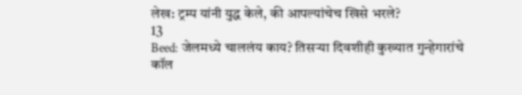लेख: ट्रम्प यांनी युद्ध केले, की आपल्यांचेच खिसे भरले?
13
Beed: जेलमध्ये चाललंय काय? तिसऱ्या दिवशीही कुख्यात गुन्हेगारांचे कॉल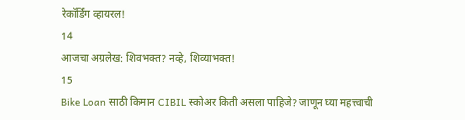रेकॉर्डिंग व्हायरल!
14
आजचा अग्रलेख: शिवभक्त? नव्हे, शिव्याभक्त!
15
Bike Loan साठी किमान CIBIL स्कोअर किती असला पाहिजे? जाणून घ्या महत्त्वाची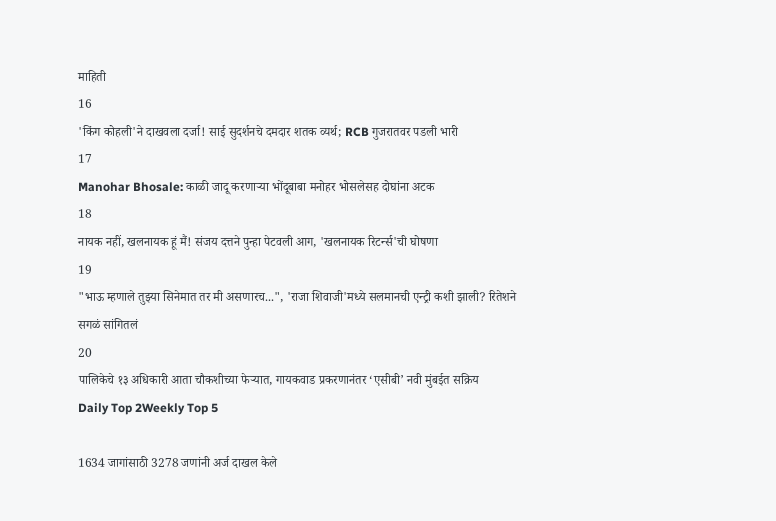माहिती
16
'किंग कोहली'ने दाखवला दर्जा! साई सुदर्शनचे दमदार शतक व्यर्थ; RCB गुजरातवर पडली भारी
17
Manohar Bhosale: काळी जादू करणाऱ्या भोंदूबाबा मनोहर भोसलेसह दोघांना अटक
18
नायक नहीं, खलनायक हूं मैं! संजय दत्तने पुन्हा पेटवली आग, 'खलनायक रिटर्न्स'ची घोषणा
19
"भाऊ म्हणाले तुझ्या सिनेमात तर मी असणारच...", 'राजा शिवाजी'मध्ये सलमानची एन्ट्री कशी झाली? रितेशने सगळं सांगितलं
20
पालिकेचे १३ अधिकारी आता चौकशीच्या फेऱ्यात, गायकवाड प्रकरणानंतर ‘एसीबी’ नवी मुंबईत सक्रिय
Daily Top 2Weekly Top 5

1634 जागांसाठी 3278 जणांनी अर्ज दाखल केले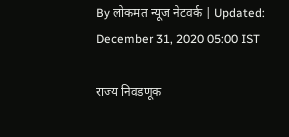By लोकमत न्यूज नेटवर्क | Updated: December 31, 2020 05:00 IST

राज्य निवडणूक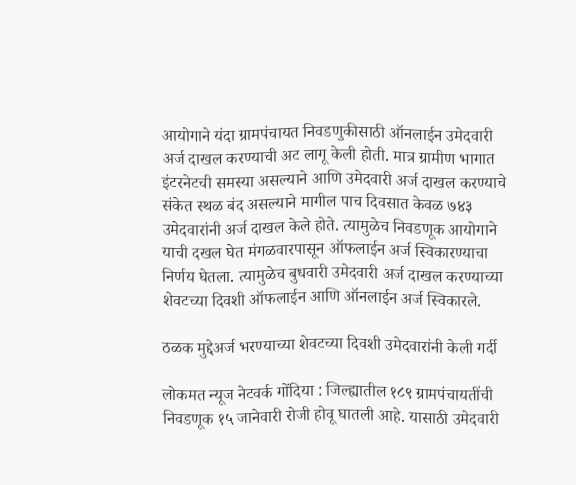आयोगाने यंदा ग्रामपंचायत निवडणुकीसाठी ऑनलाईन उमेदवारी अर्ज दाखल करण्याची अट लागू केली होती. मात्र ग्रामीण भागात इंटरनेटची समस्या असल्याने आणि उमेदवारी अर्ज दाखल करण्याचे संकेत स्थळ बंद असल्याने मागील पाच दिवसात केवळ ७४३ उमेदवारांनी अर्ज दाखल केले होते. त्यामुळेच निवडणूक आयोगाने याची दखल घेत मंगळवारपासून ऑफलाईन अर्ज स्विकारण्याचा निर्णय घेतला. त्यामुळेच बुधवारी उमेदवारी अर्ज दाखल करण्याच्या शेवटच्या दिवशी ऑफलाईन आणि ऑनलाईन अर्ज स्विकारले.

ठळक मुद्देअर्ज भरण्याच्या शेवटच्या दिवशी उमेदवारांनी केली गर्दी

लोकमत न्यूज नेटवर्क गोंदिया : जिल्ह्यातील १८९ ग्रामपंचायतींची निवडणूक १५ जानेवारी रोजी होवू घातली आहे. यासाठी उमेदवारी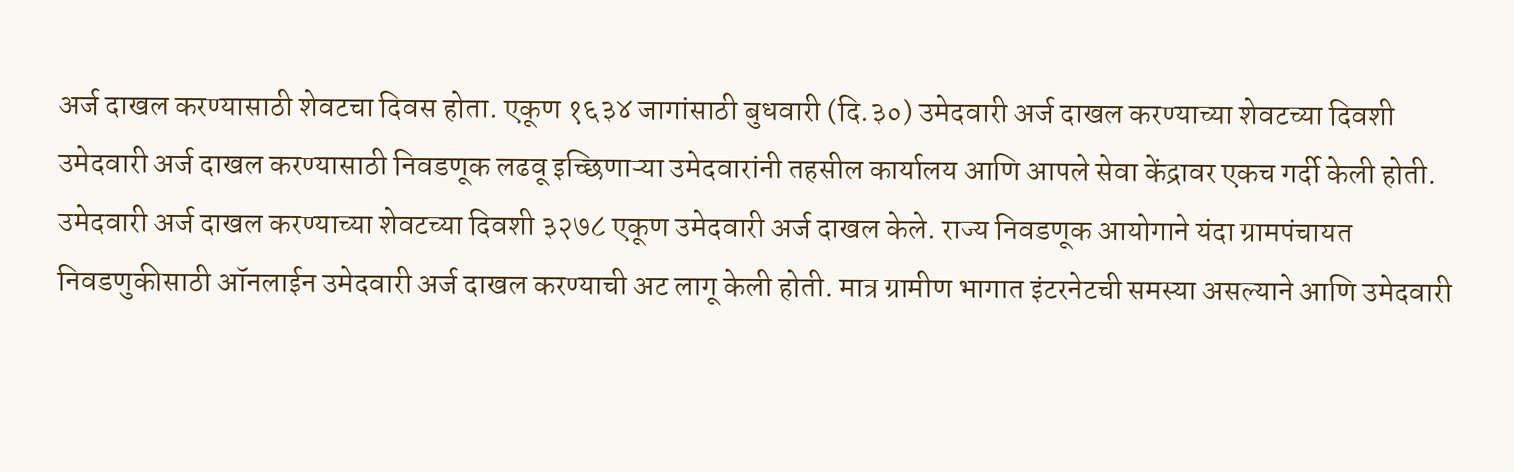अर्ज दाखल करण्यासाठी शेवटचा दिवस होता. एकूण १६३४ जागांसाठी बुधवारी (दि.३०) उमेदवारी अर्ज दाखल करण्याच्या शेवटच्या दिवशी उमेदवारी अर्ज दाखल करण्यासाठी निवडणूक लढवू इच्छिणाऱ्या उमेदवारांनी तहसील कार्यालय आणि आपले सेवा केंद्रावर एकच गर्दी केली होती. उमेदवारी अर्ज दाखल करण्याच्या शेवटच्या दिवशी ३२७८ एकूण उमेदवारी अर्ज दाखल केले. राज्य निवडणूक आयोगाने यंदा ग्रामपंचायत निवडणुकीसाठी ऑनलाईन उमेदवारी अर्ज दाखल करण्याची अट लागू केली होती. मात्र ग्रामीण भागात इंटरनेटची समस्या असल्याने आणि उमेदवारी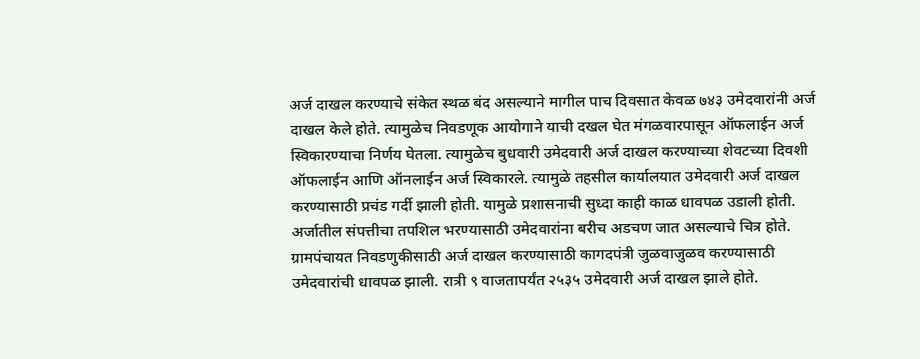अर्ज दाखल करण्याचे संकेत स्थळ बंद असल्याने मागील पाच दिवसात केवळ ७४३ उमेदवारांनी अर्ज दाखल केले होते. त्यामुळेच निवडणूक आयोगाने याची दखल घेत मंगळवारपासून ऑफलाईन अर्ज स्विकारण्याचा निर्णय घेतला. त्यामुळेच बुधवारी उमेदवारी अर्ज दाखल करण्याच्या शेवटच्या दिवशी ऑफलाईन आणि ऑनलाईन अर्ज स्विकारले. त्यामुळे तहसील कार्यालयात उमेदवारी अर्ज दाखल करण्यासाठी प्रचंड गर्दी झाली होती. यामुळे प्रशासनाची सुध्दा काही काळ धावपळ उडाली होती. अर्जातील संपत्तीचा तपशिल भरण्यासाठी उमेदवारांना बरीच अडचण जात असल्याचे चित्र होते. ग्रामपंचायत निवडणुकीसाठी अर्ज दाखल करण्यासाठी कागदपंत्री जुळवाजुळव करण्यासाठी उमेदवारांची धावपळ झाली. रात्री ९ वाजतापर्यंत २५३५ उमेदवारी अर्ज दाखल झाले होते.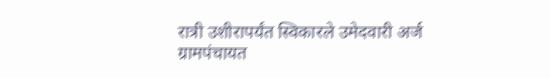रात्री उशीरापर्यंत स्विकारले उमेदवारी अर्ज ग्रामपंचायत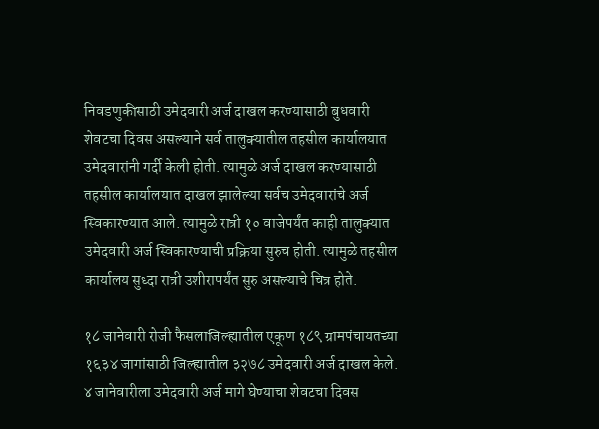निवडणुकीसाठी उमेदवारी अर्ज दाखल करण्यासाठी बुधवारी शेवटचा दिवस असल्याने सर्व तालुक्यातील तहसील कार्यालयात उमेदवारांनी गर्दी केली होती. त्यामुळे अर्ज दाखल करण्यासाठी तहसील कार्यालयात दाखल झालेल्या सर्वच उमेदवारांचे अर्ज स्विकारण्यात आले. त्यामुळे रात्री १० वाजेपर्यंत काही तालुक्यात उमेदवारी अर्ज स्विकारण्याची प्रक्रिया सुरुच होती. त्यामुळे तहसील कार्यालय सुध्दा रात्री उशीरापर्यंत सुरु असल्याचे चित्र होते.

१८ जानेवारी रोजी फैसलाजिल्ह्यातील एकूण १८९ ग्रामपंचायतच्या १६३४ जागांसाठी जिल्ह्यातील ३२७८ उमेदवारी अर्ज दाखल केले. ४ जानेवारीला उमेदवारी अर्ज मागे घेण्याचा शेवटचा दिवस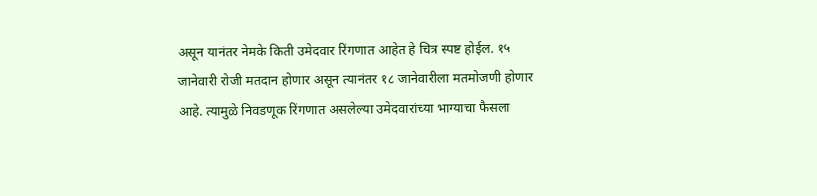असून यानंतर नेमके किती उमेदवार रिंगणात आहेत हे चित्र स्पष्ट होईल. १५ जानेवारी रोजी मतदान होणार असून त्यानंतर १८ जानेवारीला मतमोजणी होणार आहे. त्यामुळे निवडणूक रिंगणात असलेल्या उमेदवारांच्या भाग्याचा फैसला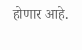होणार आहे.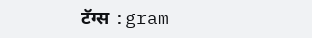टॅग्स :gram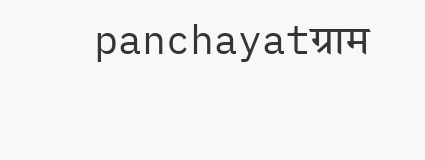panchayatग्राम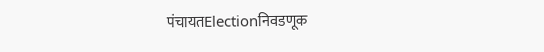पंचायतElectionनिवडणूक